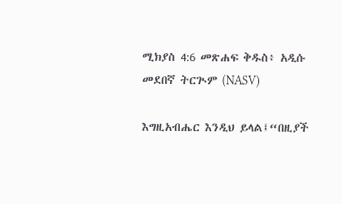ሚክያስ 4:6 መጽሐፍ ቅዱስ፥ አዲሱ መደበኛ ትርጒም (NASV)

እግዚአብሔር እንዲህ ይላል፤“በዚያች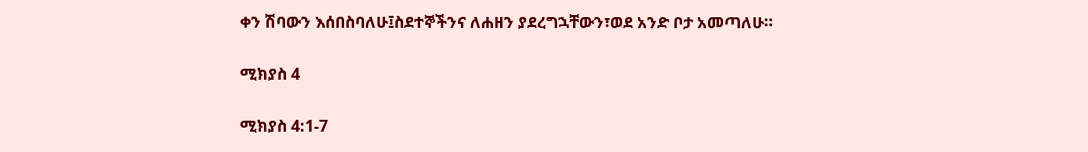ቀን ሽባውን እሰበስባለሁ፤ስደተኞችንና ለሐዘን ያደረግኋቸውን፣ወደ አንድ ቦታ አመጣለሁ።

ሚክያስ 4

ሚክያስ 4:1-7